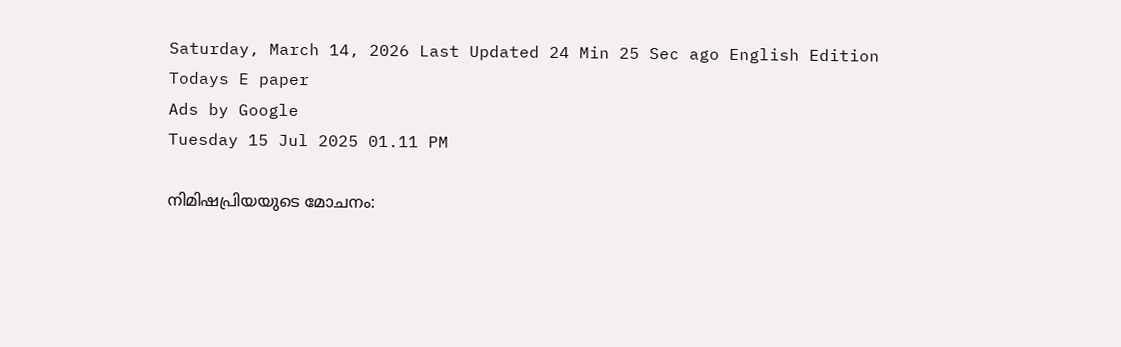Saturday, March 14, 2026 Last Updated 24 Min 25 Sec ago English Edition
Todays E paper
Ads by Google
Tuesday 15 Jul 2025 01.11 PM

നിമിഷപ്രിയയുടെ മോചനം: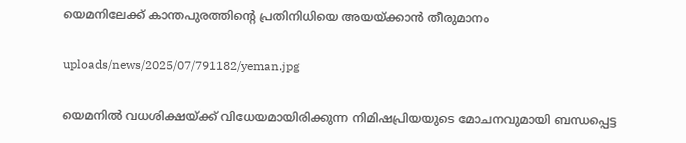യെമനിലേക്ക് കാന്തപുരത്തിന്റെ പ്രതിനിധിയെ അയയ്ക്കാന്‍ തീരുമാനം

uploads/news/2025/07/791182/yeman.jpg

യെമനില്‍ വധശിക്ഷയ്ക്ക് വിധേയമായിരിക്കുന്ന നിമിഷപ്രിയയുടെ മോചനവുമായി ബന്ധപ്പെട്ട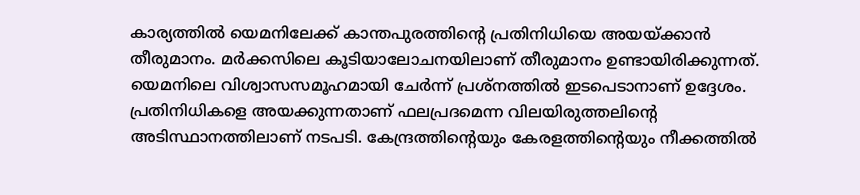കാര്യത്തില്‍ യെമനിലേക്ക് കാന്തപുരത്തിന്റെ പ്രതിനിധിയെ അയയ്ക്കാന്‍ തീരുമാനം. മര്‍ക്കസിലെ കൂടിയാലോചനയിലാണ് തീരുമാനം ഉണ്ടായിരിക്കുന്നത്. യെമനിലെ വിശ്വാസസമൂഹമായി ചേര്‍ന്ന് പ്രശ്‌നത്തില്‍ ഇടപെടാനാണ് ഉദ്ദേശം. പ്രതിനിധികളെ അയക്കുന്നതാണ് ഫലപ്രദമെന്ന വിലയിരുത്തലിന്റെ അടിസ്ഥാനത്തിലാണ് നടപടി. കേന്ദ്രത്തിന്റെയും കേരളത്തിന്റെയും നീക്കത്തില്‍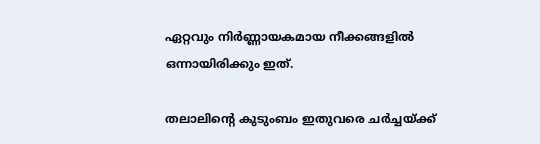ഏറ്റവും നിര്‍ണ്ണായകമായ നീക്കങ്ങളില്‍ ഒന്നായിരിക്കും ഇത്.

തലാലിന്റെ കുടുംബം ഇതുവരെ ചര്‍ച്ചയ്ക്ക്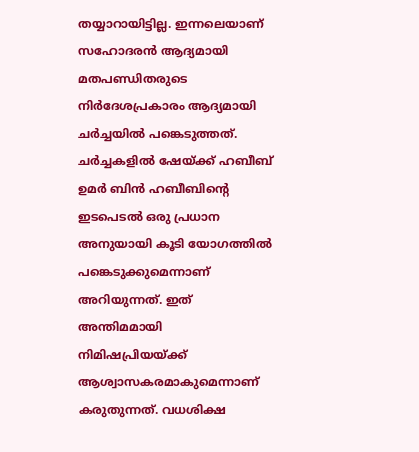തയ്യാറായിട്ടില്ല. ഇന്നലെയാണ് സഹോദരന്‍ ആദ്യമായി മതപണ്ഡിതരുടെ നിര്‍ദേശപ്രകാരം ആദ്യമായി ചര്‍ച്ചയില്‍ പങ്കെടുത്തത്. ചര്‍ച്ചകളില്‍ ഷേയ്ക്ക് ഹബീബ് ഉമര്‍ ബിന്‍ ഹബീബിന്റെ ഇടപെടല്‍ ഒരു പ്രധാന അനുയായി കൂടി യോഗത്തില്‍ പങ്കെടുക്കുമെന്നാണ് അറിയുന്നത്. ഇത് അന്തിമമായി നിമിഷപ്രിയയ്ക്ക് ആശ്വാസകരമാകുമെന്നാണ് കരുതുന്നത്. വധശിക്ഷ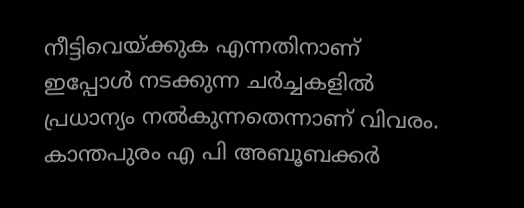നീട്ടിവെയ്ക്കുക എന്നതിനാണ് ഇപ്പോള്‍ നടക്കുന്ന ചര്‍ച്ചകളില്‍ പ്രധാന്യം നല്‍കുന്നതെന്നാണ് വിവരം. കാന്തപുരം എ പി അബൂബക്കര്‍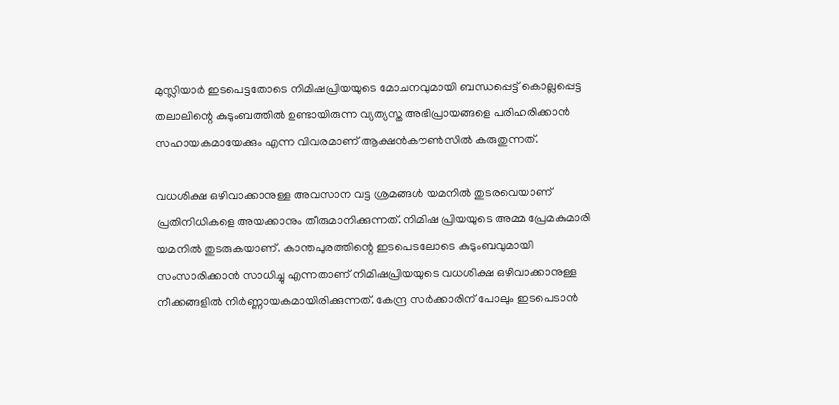മുസ്ലിയാര്‍ ഇടപെട്ടതോടെ നിമിഷപ്രിയയുടെ മോചനവുമായി ബന്ധപ്പെട്ട് കൊല്ലപ്പെട്ട തലാലിന്റെ കുടുംബത്തില്‍ ഉണ്ടായിരുന്ന വ്യത്യസ്ത അഭിപ്രായങ്ങളെ പരിഹരിക്കാന്‍ സഹായകമായേക്കും എന്ന വിവരമാണ് ആക്ഷന്‍കൗണ്‍സില്‍ കരുതുന്നത്.

വധശിക്ഷ ഒഴിവാക്കാനുള്ള അവസാന വട്ട ശ്രമങ്ങള്‍ യമനില്‍ തുടരവെയാണ് പ്രതിനിധികളെ അയക്കാനും തീരുമാനിക്കുന്നത്. നിമിഷ പ്രിയയുടെ അമ്മ പ്രേമകുമാരി യമനില്‍ തുടരുകയാണ്. കാന്തപുരത്തിന്റെ ഇടപെടലോടെ കുടുംബവുമായി സംസാരിക്കാന്‍ സാധിച്ചു എന്നതാണ് നിമിഷപ്രിയയുടെ വധശിക്ഷ ഒഴിവാക്കാനുള്ള നീക്കങ്ങളില്‍ നിര്‍ണ്ണായകമായിരിക്കുന്നത്. കേന്ദ്ര സര്‍ക്കാരിന് പോലും ഇടപെടാന്‍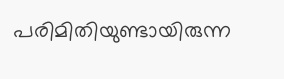പരിമിതിയുണ്ടായിരുന്ന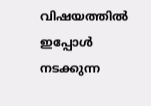വിഷയത്തില്‍ ഇപ്പോള്‍ നടക്കുന്ന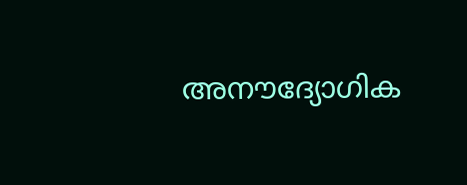അനൗദ്യോഗിക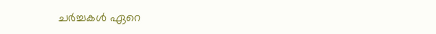ചര്‍ച്ചകള്‍ ഏറെ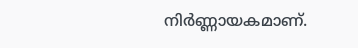നിര്‍ണ്ണായകമാണ്.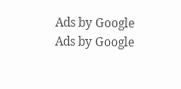Ads by Google
Ads by Google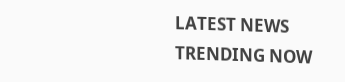LATEST NEWS
TRENDING NOW